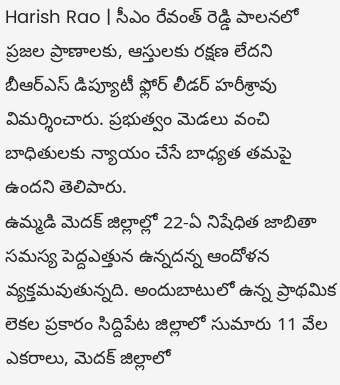Harish Rao | సీఎం రేవంత్ రెడ్డి పాలనలో ప్రజల ప్రాణాలకు, ఆస్తులకు రక్షణ లేదని బీఆర్ఎస్ డిప్యూటీ ఫ్లోర్ లీడర్ హరీశ్రావు విమర్శించారు. ప్రభుత్వం మెడలు వంచి బాధితులకు న్యాయం చేసే బాధ్యత తమపై ఉందని తెలిపారు.
ఉమ్మడి మెదక్ జిల్లాల్లో 22-ఏ నిషేధిత జాబితా సమస్య పెద్దఎత్తున ఉన్నదన్న ఆందోళన వ్యక్తమవుతున్నది. అందుబాటులో ఉన్న ప్రాథమిక లెకల ప్రకారం సిద్దిపేట జిల్లాలో సుమారు 11 వేల ఎకరాలు, మెదక్ జిల్లాలో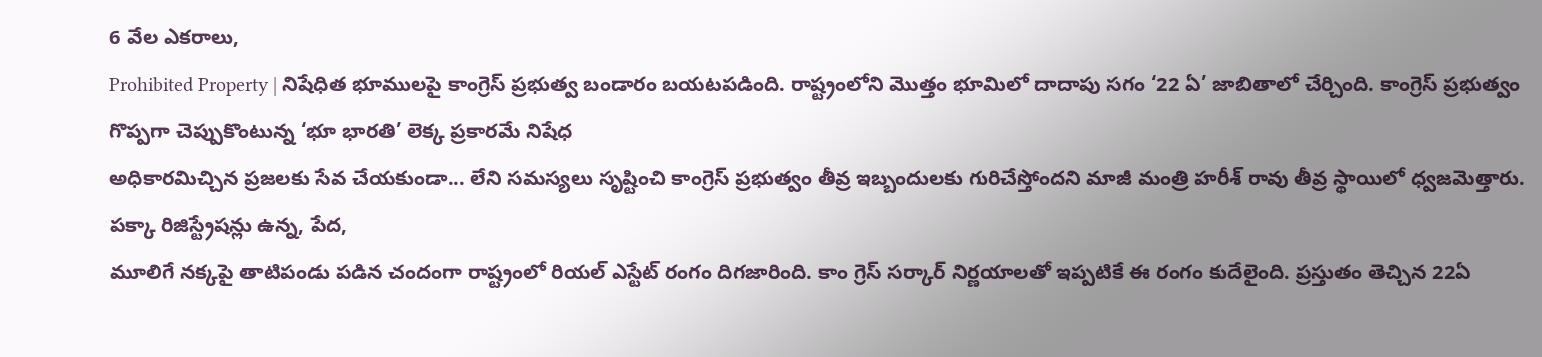6 వేల ఎకరాలు,
Prohibited Property | నిషేధిత భూములపై కాంగ్రెస్ ప్రభుత్వ బండారం బయటపడింది. రాష్ట్రంలోని మొత్తం భూమిలో దాదాపు సగం ‘22 ఏ’ జాబితాలో చేర్చింది. కాంగ్రెస్ ప్రభుత్వం గొప్పగా చెప్పుకొంటున్న ‘భూ భారతి’ లెక్క ప్రకారమే నిషేధ
అధికారమిచ్చిన ప్రజలకు సేవ చేయకుండా... లేని సమస్యలు సృష్టించి కాంగ్రెస్ ప్రభుత్వం తీవ్ర ఇబ్బందులకు గురిచేస్తోందని మాజీ మంత్రి హరీశ్ రావు తీవ్ర స్థాయిలో ధ్వజమెత్తారు. పక్కా రిజిస్ట్రేషన్లు ఉన్న, పేద,
మూలిగే నక్కపై తాటిపండు పడిన చందంగా రాష్ట్రంలో రియల్ ఎస్టేట్ రంగం దిగజారింది. కాం గ్రెస్ సర్కార్ నిర్ణయాలతో ఇప్పటికే ఈ రంగం కుదేలైంది. ప్రస్తుతం తెచ్చిన 22ఏ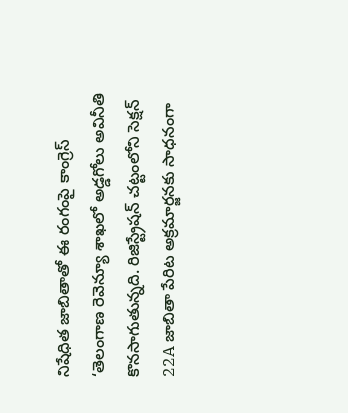నిషేధిత జాబితాతో ఈ రంగంపై కాంగ్రెస్
‘తెలంగాణ రెవెన్యూ శాఖలో అడ్డగోలు అవినీతి కొనసాగుతున్నది. రిజిస్ట్రేషన్ చట్టంలోని సెక్షన్ 22A జాబితా పేరిట అక్రమార్జనకు సాధనంగా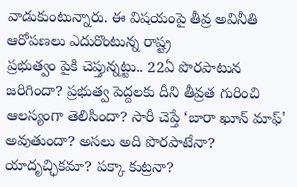వాడుకుంటున్నారు. ఈ విషయంపై తీవ్ర అవినీతి ఆరోపణలు ఎదురొంటున్న రాష్ట్ర
ప్రభుత్వం పైకి చెప్తున్నట్టు.. 22ఏ పొరపాటున జరిగిందా? ప్రభుత్వ పెద్దలకు దీని తీవ్రత గురించి ఆలస్యంగా తెలిసిందా? సారీ చెప్తే ‘బారా ఖూన్ మాఫ్' అవుతుందా? అసలు అది పొరపాటేనా? యాదృచ్ఛికమా? పక్కా కుట్రనా?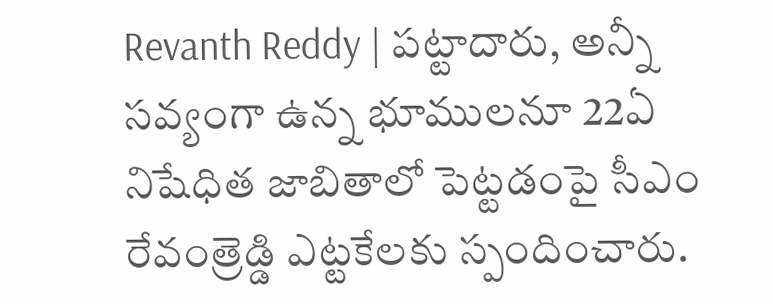Revanth Reddy | పట్టాదారు, అన్నీ సవ్యంగా ఉన్న భూములనూ 22ఏ నిషేధిత జాబితాలో పెట్టడంపై సీఎం రేవంత్రెడ్డి ఎట్టకేలకు స్పందించారు.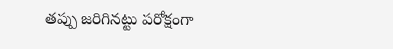తప్పు జరిగినట్టు పరోక్షంగా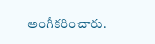అంగీకరించారు.